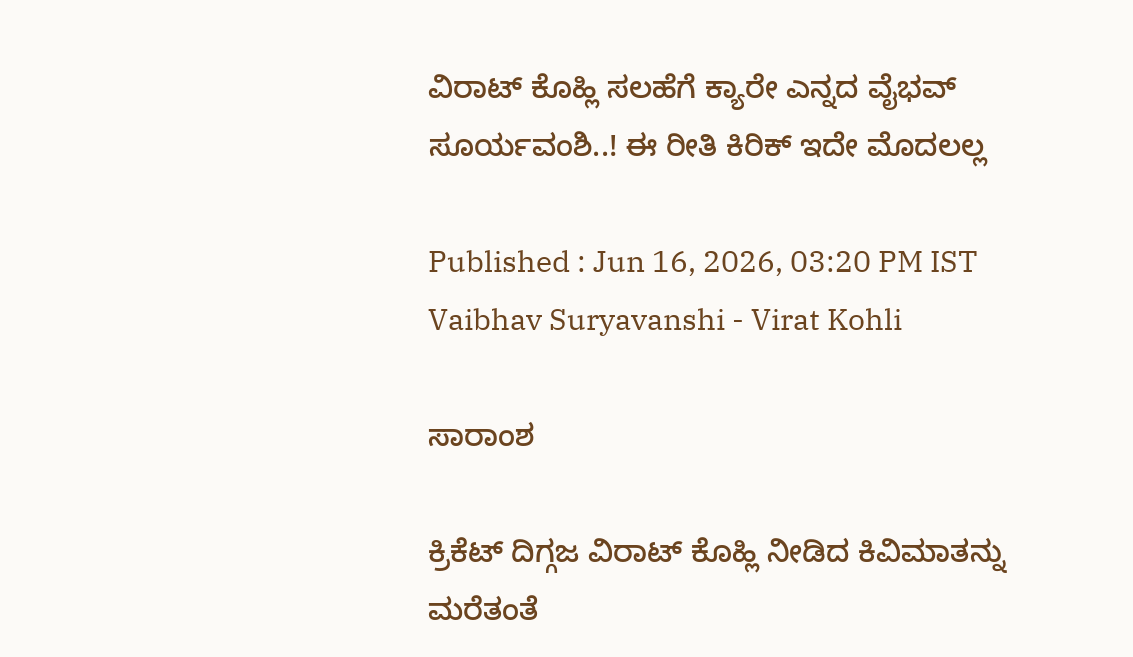ವಿರಾಟ್ ಕೊಹ್ಲಿ ಸಲಹೆಗೆ ಕ್ಯಾರೇ ಎನ್ನದ ವೈಭವ್ ಸೂರ್ಯವಂಶಿ..! ಈ ರೀತಿ ಕಿರಿಕ್ ಇದೇ ಮೊದಲಲ್ಲ

Published : Jun 16, 2026, 03:20 PM IST
Vaibhav Suryavanshi - Virat Kohli

ಸಾರಾಂಶ

ಕ್ರಿಕೆಟ್ ದಿಗ್ಗಜ ವಿರಾಟ್ ಕೊಹ್ಲಿ ನೀಡಿದ ಕಿವಿಮಾತನ್ನು ಮರೆತಂತೆ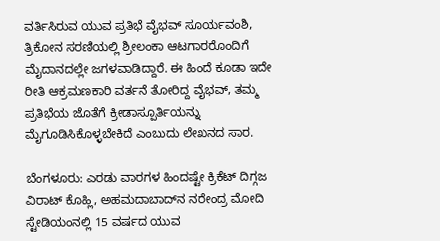ವರ್ತಿಸಿರುವ ಯುವ ಪ್ರತಿಭೆ ವೈಭವ್ ಸೂರ್ಯವಂಶಿ, ತ್ರಿಕೋನ ಸರಣಿಯಲ್ಲಿ ಶ್ರೀಲಂಕಾ ಆಟಗಾರರೊಂದಿಗೆ ಮೈದಾನದಲ್ಲೇ ಜಗಳವಾಡಿದ್ದಾರೆ. ಈ ಹಿಂದೆ ಕೂಡಾ ಇದೇ ರೀತಿ ಆಕ್ರಮಣಕಾರಿ ವರ್ತನೆ ತೋರಿದ್ದ ವೈಭವ್, ತಮ್ಮ ಪ್ರತಿಭೆಯ ಜೊತೆಗೆ ಕ್ರೀಡಾಸ್ಪೂರ್ತಿಯನ್ನು ಮೈಗೂಡಿಸಿಕೊಳ್ಳಬೇಕಿದೆ ಎಂಬುದು ಲೇಖನದ ಸಾರ.

ಬೆಂಗಳೂರು: ಎರಡು ವಾರಗಳ ಹಿಂದಷ್ಟೇ ಕ್ರಿಕೆಟ್ ದಿಗ್ಗಜ ವಿರಾಟ್ ಕೊಹ್ಲಿ, ಅಹಮದಾಬಾದ್‌ನ ನರೇಂದ್ರ ಮೋದಿ ಸ್ಟೇಡಿಯಂನಲ್ಲಿ 15 ವರ್ಷದ ಯುವ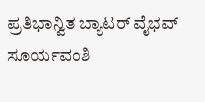ಪ್ರತಿಭಾನ್ವಿತ ಬ್ಯಾಟರ್ ವೈಭವ್ ಸೂರ್ಯವಂಶಿ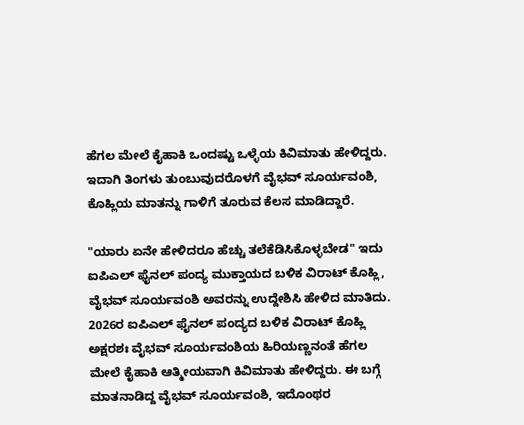ಹೆಗಲ ಮೇಲೆ ಕೈಹಾಕಿ ಒಂದಷ್ಟು ಒಳ್ಳೆಯ ಕಿವಿಮಾತು ಹೇಳಿದ್ದರು. ಇದಾಗಿ ತಿಂಗಳು ತುಂಬುವುದರೊಳಗೆ ವೈಭವ್ ಸೂರ್ಯವಂಶಿ, ಕೊಹ್ಲಿಯ ಮಾತನ್ನು ಗಾಳಿಗೆ ತೂರುವ ಕೆಲಸ ಮಾಡಿದ್ದಾರೆ.

"ಯಾರು ಏನೇ ಹೇಳಿದರೂ ಹೆಚ್ಚು ತಲೆಕೆಡಿಸಿಕೊಳ್ಳಬೇಡ" ಇದು ಐಪಿಎಲ್ ಫೈನಲ್ ಪಂದ್ಯ ಮುಕ್ತಾಯದ ಬಳಿಕ ವಿರಾಟ್ ಕೊಹ್ಲಿ, ವೈಭವ್ ಸೂರ್ಯವಂಶಿ ಅವರನ್ನು ಉದ್ದೇಶಿಸಿ ಹೇಳಿದ ಮಾತಿದು. 2026ರ ಐಪಿಎಲ್ ಫೈನಲ್ ಪಂದ್ಯದ ಬಳಿಕ ವಿರಾಟ್ ಕೊಹ್ಲಿ ಅಕ್ಷರಶಃ ವೈಭವ್ ಸೂರ್ಯವಂಶಿಯ ಹಿರಿಯಣ್ಣನಂತೆ ಹೆಗಲ ಮೇಲೆ ಕೈಹಾಕಿ ಆತ್ಮೀಯವಾಗಿ ಕಿವಿಮಾತು ಹೇಳಿದ್ದರು. ಈ ಬಗ್ಗೆ ಮಾತನಾಡಿದ್ದ ವೈಭವ್ ಸೂರ್ಯವಂಶಿ, ಇದೊಂಥರ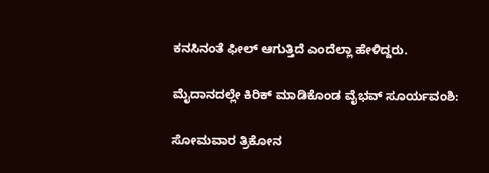ಕನಸಿನಂತೆ ಫೀಲ್ ಆಗುತ್ತಿದೆ ಎಂದೆಲ್ಲಾ ಹೇಳಿದ್ದರು.

ಮೈದಾನದಲ್ಲೇ ಕಿರಿಕ್ ಮಾಡಿಕೊಂಡ ವೈಭವ್ ಸೂರ್ಯವಂಶಿ:

ಸೋಮವಾರ ತ್ರಿಕೋನ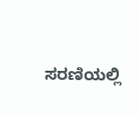ಸರಣಿಯಲ್ಲಿ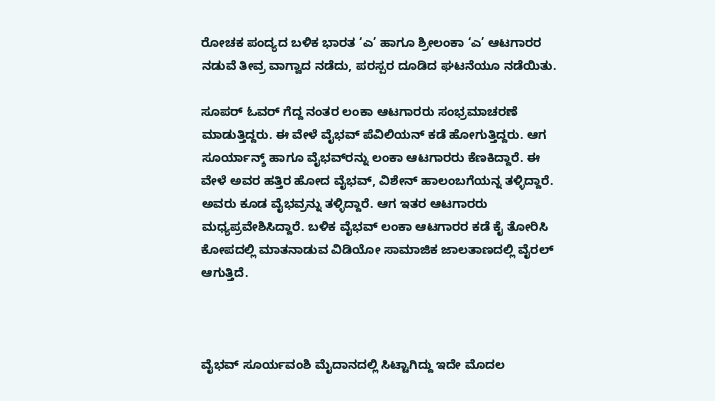ರೋಚಕ ಪಂದ್ಯದ ಬಳಿಕ ಭಾರತ ‘ಎ’ ಹಾಗೂ ಶ್ರೀಲಂಕಾ ‘ಎ’ ಆಟಗಾರರ ನಡುವೆ ತೀವ್ರ ವಾಗ್ವಾದ ನಡೆದು, ಪರಸ್ಪರ ದೂಡಿದ ಘಟನೆಯೂ ನಡೆಯಿತು.

ಸೂಪರ್ ಓವರ್ ಗೆದ್ದ ನಂತರ ಲಂಕಾ ಆಟಗಾರರು ಸಂಭ್ರಮಾಚರಣೆ ಮಾಡುತ್ತಿದ್ದರು. ಈ ವೇಳೆ ವೈಭವ್‌ ಪೆವಿಲಿಯನ್ ಕಡೆ ಹೋಗುತ್ತಿದ್ದರು. ಆಗ ಸೂರ್ಯಾನ್ಶ್‌ ಹಾಗೂ ವೈಭವ್‌ರನ್ನು ಲಂಕಾ ಆಟಗಾರರು ಕೆಣಕಿದ್ದಾರೆ. ಈ ವೇಳೆ ಅವರ ಹತ್ತಿರ ಹೋದ ವೈಭವ್‌, ವಿಶೇನ್ ಹಾಲಂಬಗೆಯನ್ನ ತಳ್ಳಿದ್ದಾರೆ. ಅವರು ಕೂಡ ವೈಭವ್ರನ್ನು ತಳ್ಳಿದ್ದಾರೆ. ಆಗ ಇತರ ಆಟಗಾರರು ಮಧ್ಯಪ್ರವೇಶಿಸಿದ್ದಾರೆ. ಬಳಿಕ ವೈಭವ್‌ ಲಂಕಾ ಆಟಗಾರರ ಕಡೆ ಕೈ ತೋರಿಸಿ ಕೋಪದಲ್ಲಿ ಮಾತನಾಡುವ ವಿಡಿಯೋ ಸಾಮಾಜಿಕ ಜಾಲತಾಣದಲ್ಲಿ ವೈರಲ್ ಆಗುತ್ತಿದೆ.



ವೈಭವ್ ಸೂರ್ಯವಂಶಿ ಮೈದಾನದಲ್ಲಿ ಸಿಟ್ಟಾಗಿದ್ದು ಇದೇ ಮೊದಲ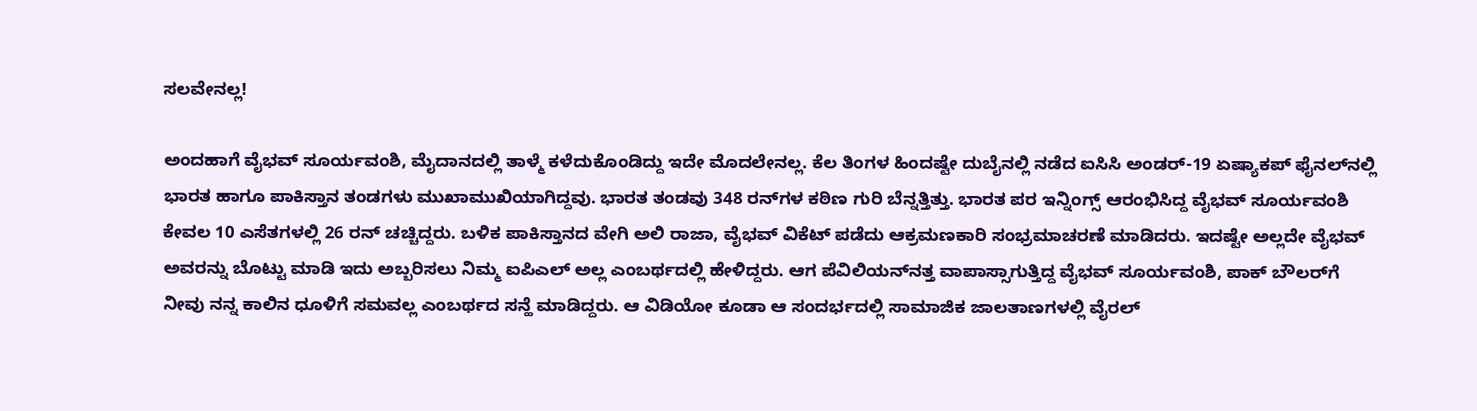ಸಲವೇನಲ್ಲ!

ಅಂದಹಾಗೆ ವೈಭವ್ ಸೂರ್ಯವಂಶಿ, ಮೈದಾನದಲ್ಲಿ ತಾಳ್ಮೆ ಕಳೆದುಕೊಂಡಿದ್ದು ಇದೇ ಮೊದಲೇನಲ್ಲ. ಕೆಲ ತಿಂಗಳ ಹಿಂದಷ್ಟೇ ದುಬೈನಲ್ಲಿ ನಡೆದ ಐಸಿಸಿ ಅಂಡರ್-19 ಏಷ್ಯಾಕಪ್ ಫೈನಲ್‌ನಲ್ಲಿ ಭಾರತ ಹಾಗೂ ಪಾಕಿಸ್ತಾನ ತಂಡಗಳು ಮುಖಾಮುಖಿಯಾಗಿದ್ದವು. ಭಾರತ ತಂಡವು 348 ರನ್‌ಗಳ ಕಠಿಣ ಗುರಿ ಬೆನ್ನತ್ತಿತ್ತು. ಭಾರತ ಪರ ಇನ್ನಿಂಗ್ಸ್ ಆರಂಭಿಸಿದ್ದ ವೈಭವ್ ಸೂರ್ಯವಂಶಿ ಕೇವಲ 10 ಎಸೆತಗಳಲ್ಲಿ 26 ರನ್ ಚಚ್ಚಿದ್ದರು. ಬಳಿಕ ಪಾಕಿಸ್ತಾನದ ವೇಗಿ ಅಲಿ ರಾಜಾ, ವೈಭವ್ ವಿಕೆಟ್ ಪಡೆದು ಆಕ್ರಮಣಕಾರಿ ಸಂಭ್ರಮಾಚರಣೆ ಮಾಡಿದರು. ಇದಷ್ಟೇ ಅಲ್ಲದೇ ವೈಭವ್‌ ಅವರನ್ನು ಬೊಟ್ಟು ಮಾಡಿ ಇದು ಅಬ್ಬರಿಸಲು ನಿಮ್ಮ ಐಪಿಎಲ್ ಅಲ್ಲ ಎಂಬರ್ಥದಲ್ಲಿ ಹೇಳಿದ್ದರು. ಆಗ ಪೆವಿಲಿಯನ್‌ನತ್ತ ವಾಪಾಸ್ಸಾಗುತ್ತಿದ್ದ ವೈಭವ್ ಸೂರ್ಯವಂಶಿ, ಪಾಕ್ ಬೌಲರ್‌ಗೆ ನೀವು ನನ್ನ ಕಾಲಿನ ಧೂಳಿಗೆ ಸಮವಲ್ಲ ಎಂಬರ್ಥದ ಸನ್ಹೆ ಮಾಡಿದ್ದರು. ಆ ವಿಡಿಯೋ ಕೂಡಾ ಆ ಸಂದರ್ಭದಲ್ಲಿ ಸಾಮಾಜಿಕ ಜಾಲತಾಣಗಳಲ್ಲಿ ವೈರಲ್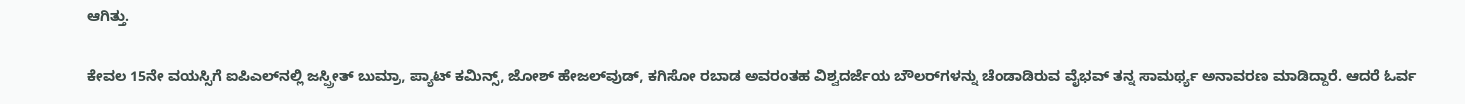ಆಗಿತ್ತು.

ಕೇವಲ 15ನೇ ವಯಸ್ಸಿಗೆ ಐಪಿಎಲ್‌ನಲ್ಲಿ ಜಸ್ಪ್ರೀತ್ ಬುಮ್ರಾ, ಪ್ಯಾಟ್ ಕಮಿನ್ಸ್, ಜೋಶ್ ಹೇಜಲ್‌ವುಡ್, ಕಗಿಸೋ ರಬಾಡ ಅವರಂತಹ ವಿಶ್ವದರ್ಜೆಯ ಬೌಲರ್‌ಗಳನ್ನು ಚೆಂಡಾಡಿರುವ ವೈಭವ್ ತನ್ನ ಸಾಮರ್ಥ್ಯ ಅನಾವರಣ ಮಾಡಿದ್ದಾರೆ. ಆದರೆ ಓರ್ವ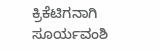ಕ್ರಿಕೆಟಿಗನಾಗಿ ಸೂರ್ಯವಂಶಿ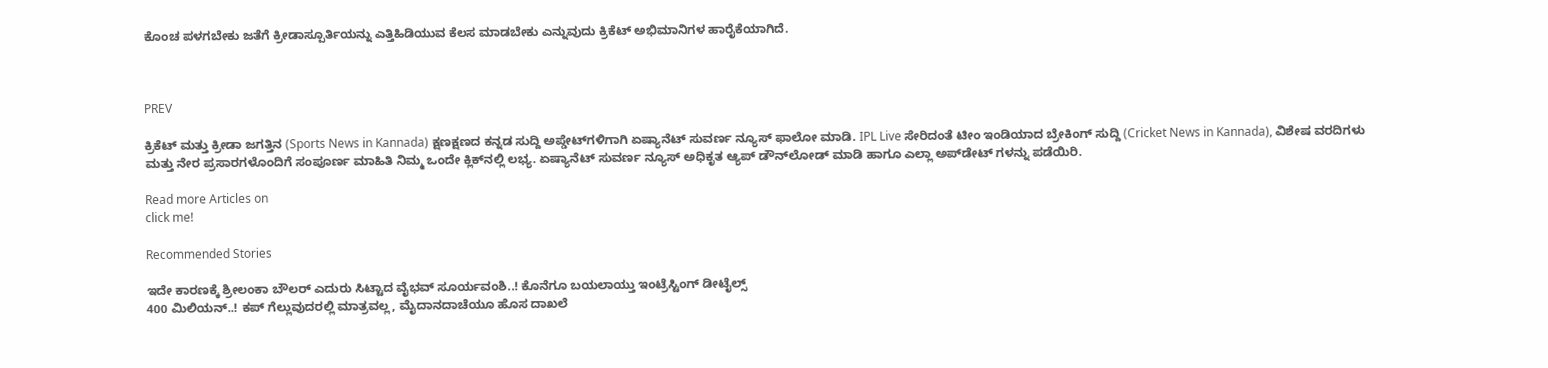ಕೊಂಚ ಪಳಗಬೇಕು ಜತೆಗೆ ಕ್ರೀಡಾಸ್ಪೂರ್ತಿಯನ್ನು ಎತ್ತಿಹಿಡಿಯುವ ಕೆಲಸ ಮಾಡಬೇಕು ಎನ್ನುವುದು ಕ್ರಿಕೆಟ್ ಅಭಿಮಾನಿಗಳ ಹಾರೈಕೆಯಾಗಿದೆ.



PREV

ಕ್ರಿಕೆಟ್ ಮತ್ತು ಕ್ರೀಡಾ ಜಗತ್ತಿನ (Sports News in Kannada) ಕ್ಷಣಕ್ಷಣದ ಕನ್ನಡ ಸುದ್ದಿ ಅಪ್ಡೇಟ್‌ಗಳಿಗಾಗಿ ಏಷ್ಯಾನೆಟ್ ಸುವರ್ಣ ನ್ಯೂಸ್‌ ಫಾಲೋ ಮಾಡಿ. IPL Live ಸೇರಿದಂತೆ ಟೀಂ ಇಂಡಿಯಾದ ಬ್ರೇಕಿಂಗ್ ಸುದ್ದಿ (Cricket News in Kannada), ವಿಶೇಷ ವರದಿಗಳು ಮತ್ತು ನೇರ ಪ್ರಸಾರಗಳೊಂದಿಗೆ ಸಂಪೂರ್ಣ ಮಾಹಿತಿ ನಿಮ್ಮ ಒಂದೇ ಕ್ಲಿಕ್‌ನಲ್ಲಿ ಲಭ್ಯ. ಏಷ್ಯಾನೆಟ್ ಸುವರ್ಣ ನ್ಯೂಸ್ ಅಧಿಕೃತ ಆ್ಯಪ್ ಡೌನ್‌ಲೋಡ್ ಮಾಡಿ ಹಾಗೂ ಎಲ್ಲಾ ಅಪ್‌ಡೇಟ್ ಗಳನ್ನು ಪಡೆಯಿರಿ.

Read more Articles on
click me!

Recommended Stories

ಇದೇ ಕಾರಣಕ್ಕೆ ಶ್ರೀಲಂಕಾ ಬೌಲರ್ ಎದುರು ಸಿಟ್ಟಾದ ವೈಭವ್ ಸೂರ್ಯವಂಶಿ..! ಕೊನೆಗೂ ಬಯಲಾಯ್ತು ಇಂಟ್ರೆಸ್ಟಿಂಗ್ ಡೀಟೈಲ್ಸ್
400 ಮಿಲಿಯನ್..! ಕಪ್ ಗೆಲ್ಲುವುದರಲ್ಲಿ ಮಾತ್ರವಲ್ಲ, ಮೈದಾನದಾಚೆಯೂ ಹೊಸ ದಾಖಲೆ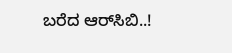ಬರೆದ ಆರ್‌ಸಿಬಿ..!